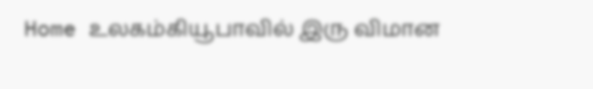Home உலகம்கியூபாவில் இரு விமான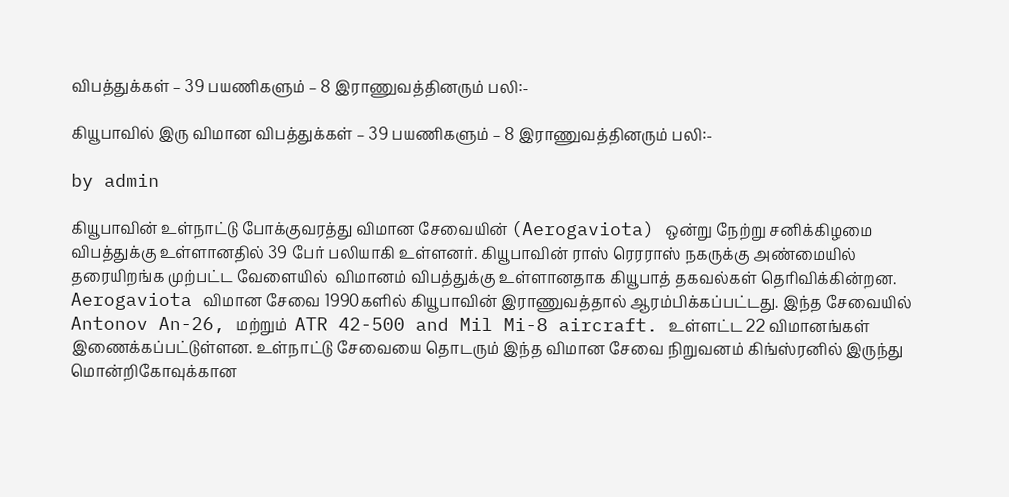விபத்துக்கள் – 39 பயணிகளும் – 8 இராணுவத்தினரும் பலி:-

கியூபாவில் இரு விமான விபத்துக்கள் – 39 பயணிகளும் – 8 இராணுவத்தினரும் பலி:-

by admin

கியூபாவின் உள்நாட்டு போக்குவரத்து விமான சேவையின் (Aerogaviota) ஒன்று நேற்று சனிக்கிழமை விபத்துக்கு உள்ளானதில் 39 பேர் பலியாகி உள்ளனர். கியூபாவின் ராஸ் ரெரராஸ் நகருக்கு அண்மையில் தரையிறங்க முற்பட்ட வேளையில்  விமானம் விபத்துக்கு உள்ளானதாக கியூபாத் தகவல்கள் தெரிவிக்கின்றன. Aerogaviota விமான சேவை 1990களில் கியூபாவின் இராணுவத்தால் ஆரம்பிக்கப்பட்டது. இந்த சேவையில் Antonov An-26, மற்றும்  ATR 42-500 and Mil Mi-8 aircraft. உள்ளட்ட 22 விமானங்கள் இணைக்கப்பட்டுள்ளன. உள்நாட்டு சேவையை தொடரும் இந்த விமான சேவை நிறுவனம் கிங்ஸ்ரனில் இருந்து மொன்றிகோவுக்கான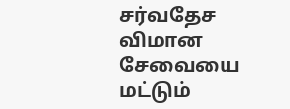சர்வதேச விமான சேவையை மட்டும்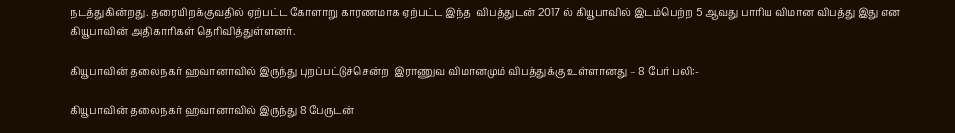நடத்துகின்றது. தரையிறக்குவதில் ஏற்பட்ட கோளாறு காரணமாக ஏற்பட்ட இந்த  விபத்துடன் 2017 ல் கியூபாவில் இடம்பெற்ற 5 ஆவது பாரிய விமான விபத்து இது என கியூபாவின் அதிகாரிகள் தெரிவித்துள்ளனர்.

கியூபாவின் தலைநகர் ஹவானாவில் இருந்து புறப்பட்டுச்சென்ற  இராணுவ விமானமும் விபத்துக்கு உள்ளானது – 8 பேர் பலி:-

கியூபாவின் தலைநகர் ஹவானாவில் இருந்து 8 பேருடன்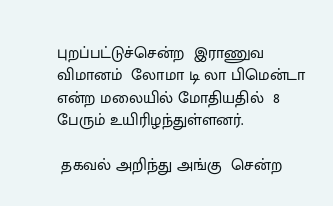புறப்பட்டுச்சென்ற  இராணுவ விமானம்  லோமா டி லா பிமென்டா என்ற மலையில் மோதியதில்  8 பேரும் உயிரிழந்துள்ளனர்.

 தகவல் அறிந்து அங்கு  சென்ற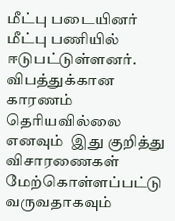மீட்பு படையினர்  மீட்பு பணியில் ஈடுபட்டுள்ளனர். விபத்துக்கான காரணம் தெரியவில்லை எனவும்  இது குறித்து விசாரணைகள் மேற்கொள்ளப்பட்டு வருவதாகவும்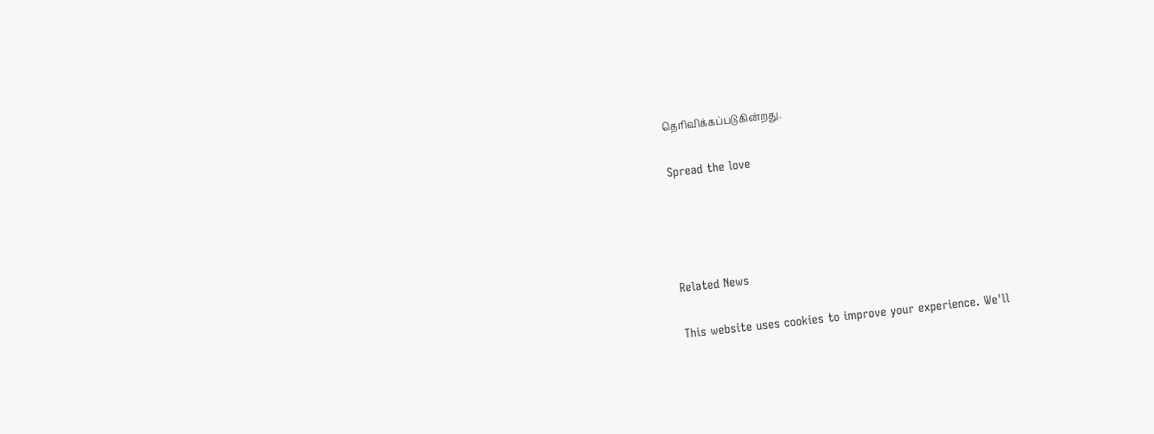தெரிவிக்கப்படுகின்றது.

Spread the love




Related News

This website uses cookies to improve your experience. We'll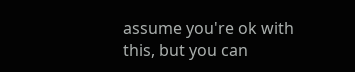assume you're ok with this, but you can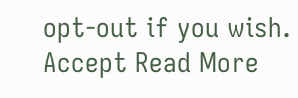opt-out if you wish. Accept Read More